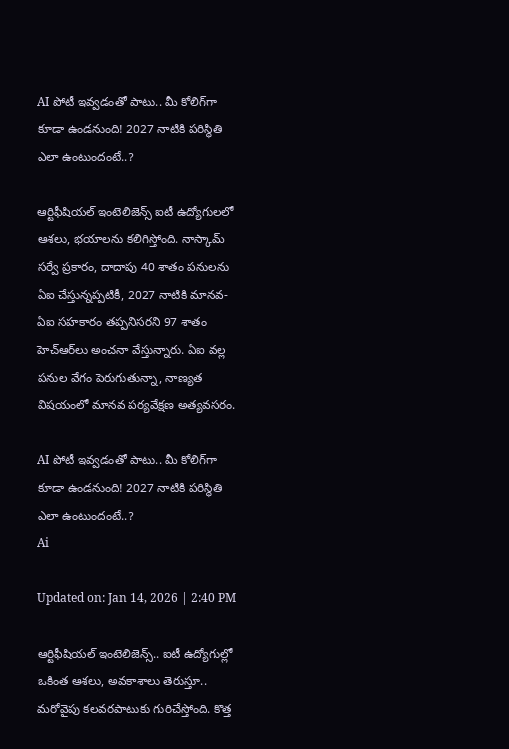AI పోటీ ఇవ్వడంతో పాటు.. మీ కోలిగ్‌గా కూడా ఉండనుంది! 2027 నాటికి పరిస్థితి ఎలా ఉంటుందంటే..?

ఆర్టిఫీషియల్‌ ఇంటెలిజెన్స్‌ ఐటీ ఉద్యోగులలో ఆశలు, భయాలను కలిగిస్తోంది. నాస్కామ్‌ సర్వే ప్రకారం, దాదాపు 40 శాతం పనులను ఏఐ చేస్తున్నప్పటికీ, 2027 నాటికి మానవ-ఏఐ సహకారం తప్పనిసరని 97 శాతం హెచ్‌ఆర్‌లు అంచనా వేస్తున్నారు. ఏఐ వల్ల పనుల వేగం పెరుగుతున్నా, నాణ్యత విషయంలో మానవ పర్యవేక్షణ అత్యవసరం.

AI పోటీ ఇవ్వడంతో పాటు.. మీ కోలిగ్‌గా కూడా ఉండనుంది! 2027 నాటికి పరిస్థితి ఎలా ఉంటుందంటే..?
Ai

Updated on: Jan 14, 2026 | 2:40 PM

ఆర్టిఫీషియల్‌ ఇంటెలిజెన్స్‌.. ఐటీ ఉద్యోగుల్లో ఒకింత ఆశలు, అవకాశాలు తెరుస్తూ.. మరోవైపు కలవరపాటుకు గురిచేస్తోంది. కొత్త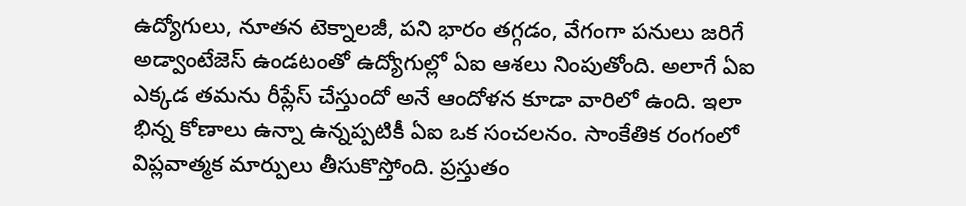ఉద్యోగులు, నూతన టెక్నాలజీ, పని భారం తగ్గడం, వేగంగా పనులు జరిగే అడ్వాంటేజెస్‌ ఉండటంతో ఉద్యోగుల్లో ఏఐ ఆశలు నింపుతోంది. అలాగే ఏఐ ఎక్కడ తమను రీప్లేస్‌ చేస్తుందో అనే ఆందోళన కూడా వారిలో ఉంది. ఇలా భిన్న కోణాలు ఉన్నా ఉన్నప్పటికీ ఏఐ ఒక సంచలనం. సాంకేతిక రంగంలో విప్లవాత్మక మార్పులు తీసుకొస్తోంది. ప్రస్తుతం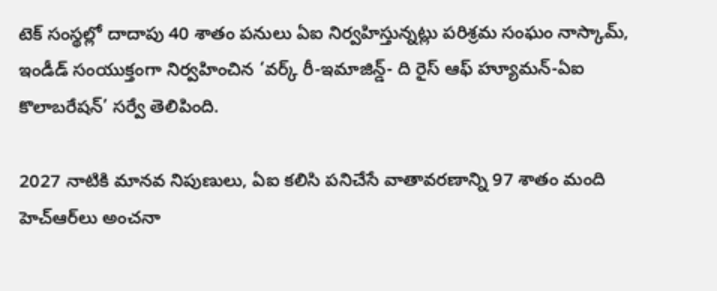టెక్‌ సంస్థల్లో దాదాపు 40 శాతం పనులు ఏఐ నిర్వహిస్తున్నట్లు పరిశ్రమ సంఘం నాస్కామ్, ఇండీడ్‌ సంయుక్తంగా నిర్వహించిన ‘వర్క్‌ రీ-ఇమాజిన్డ్‌- ది రైస్‌ ఆఫ్‌ హ్యూమన్‌-ఏఐ కొలాబరేషన్‌’ సర్వే తెలిపింది.

2027 నాటికి మానవ నిపుణులు, ఏఐ కలిసి పనిచేసే వాతావరణాన్ని 97 శాతం మంది హెచ్‌ఆర్‌లు అంచనా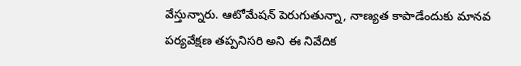వేస్తున్నారు. ఆటోమేషన్‌ పెరుగుతున్నా, నాణ్యత కాపాడేందుకు మానవ పర్యవేక్షణ తప్పనిసరి అని ఈ నివేదిక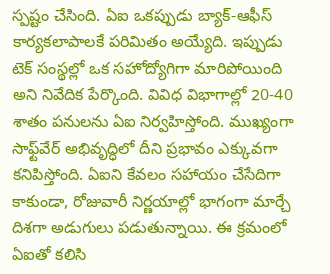స్పష్టం చేసింది. ఏఐ ఒకప్పుడు బ్యాక్‌-ఆఫీస్‌ కార్యకలాపాలకే పరిమితం అయ్యేది. ఇప్పుడు టెక్‌ సంస్థల్లో ఒక సహోద్యోగిగా మారిపోయింది అని నివేదిక పేర్కొంది. వివిధ విభాగాల్లో 20-40 శాతం పనులను ఏఐ నిర్వహిస్తోంది. ముఖ్యంగా సాఫ్ట్‌వేర్‌ అభివృద్ధిలో దీని ప్రభావం ఎక్కువగా కనిపిస్తోంది. ఏఐని కేవలం సహాయం చేసేదిగా కాకుండా, రోజువారీ నిర్ణయాల్లో భాగంగా మార్చే దిశగా అడుగులు పడుతున్నాయి. ఈ క్రమంలో ఏఐతో కలిసి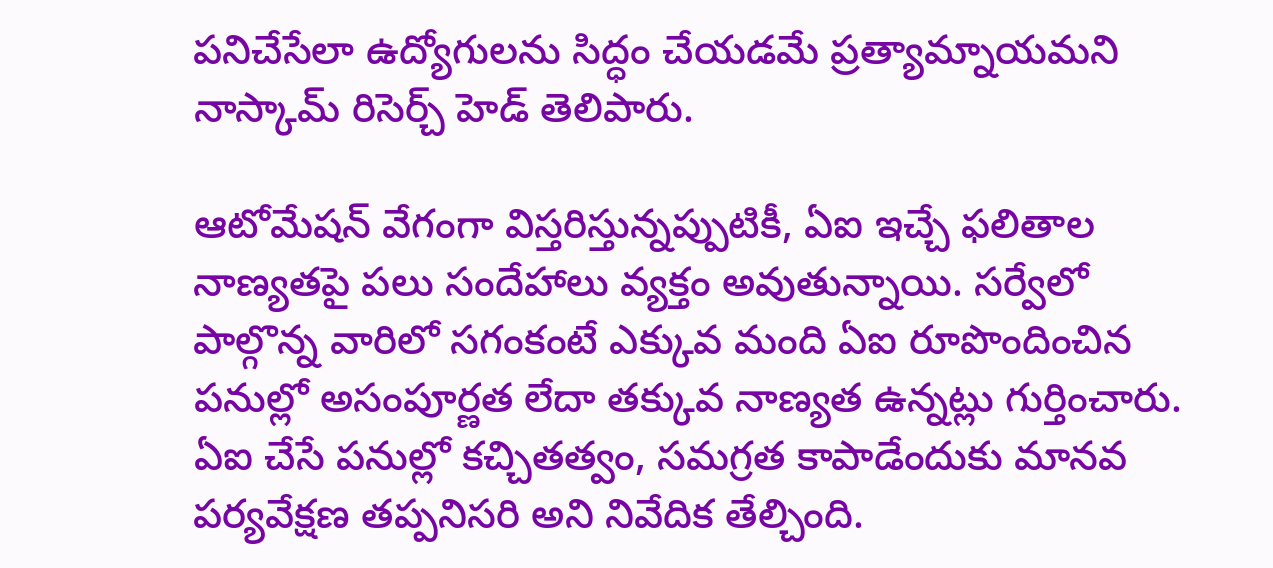పనిచేసేలా ఉద్యోగులను సిద్ధం చేయడమే ప్రత్యామ్నాయమని నాస్కామ్‌ రిసెర్చ్‌ హెడ్‌ తెలిపారు.

ఆటోమేషన్‌ వేగంగా విస్తరిస్తున్నప్పుటికీ, ఏఐ ఇచ్చే ఫలితాల నాణ్యతపై పలు సందేహాలు వ్యక్తం అవుతున్నాయి. సర్వేలో పాల్గొన్న వారిలో సగంకంటే ఎక్కువ మంది ఏఐ రూపొందించిన పనుల్లో అసంపూర్ణత లేదా తక్కువ నాణ్యత ఉన్నట్లు గుర్తించారు. ఏఐ చేసే పనుల్లో కచ్చితత్వం, సమగ్రత కాపాడేందుకు మానవ పర్యవేక్షణ తప్పనిసరి అని నివేదిక తేల్చింది.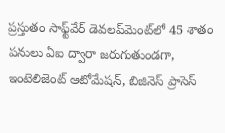ప్రస్తుతం సాఫ్ట్‌వేర్‌ డెవలప్‌మెంట్‌లో 45 శాతం పనులు ఏఐ ద్వారా జరుగుతుండగా, ఇంటెలిజెంట్‌ ఆటోమేషన్, బిజినెస్‌ ప్రాసెస్‌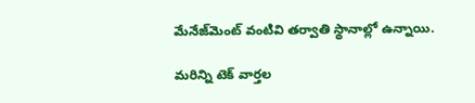మేనేజ్‌మెంట్‌ వంటివి తర్వాతి స్థానాల్లో ఉన్నాయి.

మరిన్ని టెక్‌ వార్తల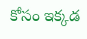కోసం ఇక్కడ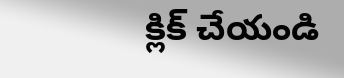క్లిక్‌ చేయండి